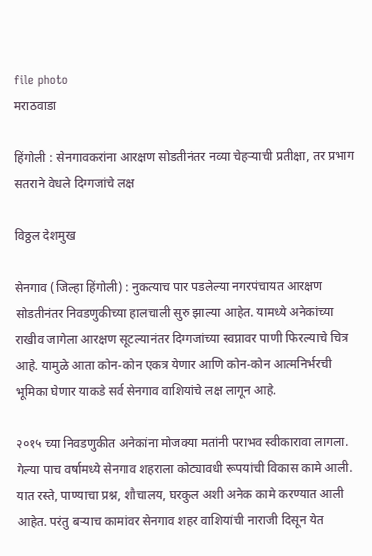file photo
मराठवाडा

हिंगोली : सेनगावकरांना आरक्षण सोडतीनंतर नव्या चेहऱ्याची प्रतीक्षा, तर प्रभाग सतराने वेधले दिग्गजांचे लक्ष

विठ्ठल देशमुख

सेनगाव (जिल्हा हिंगोली) : नुकत्याच पार पडलेल्या नगरपंचायत आरक्षण सोडतीनंतर निवडणुकीच्या हालचाली सुरु झाल्या आहेत. यामध्ये अनेकांच्या राखीव जागेला आरक्षण सूटल्यानंतर दिग्गजांच्या स्वप्नावर पाणी फिरल्याचे चित्र आहे. यामुळे आता कोन-कोन एकत्र येणार आणि कोन-कोन आत्मनिर्भरची भूमिका घेणार याकडे सर्व सेनगाव वाशियांचे लक्ष लागून आहे.

२०१५ च्या निवडणुकीत अनेकांना मोजक्या मतांनी पराभव स्वीकारावा लागला. गेल्या पाच वर्षामध्ये सेनगाव शहराला कोट्यावधी रूपयांची विकास कामे आली. यात रस्ते, पाण्याचा प्रश्न, शौचालय, घरकुल अशी अनेक कामे करण्यात आली आहेत. परंतु बऱ्याच कामांवर सेनगाव शहर वाशियांची नाराजी दिसून येत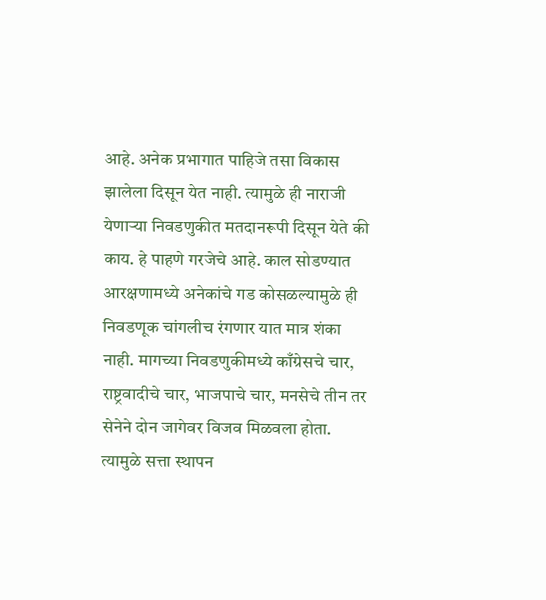आहे. अनेक प्रभागात पाहिजे तसा विकास झालेला दिसून येत नाही. त्यामुळे ही नाराजी येणाऱ्या निवडणुकीत मतदानरूपी दिसून येते की काय. हे पाहणे गरजेचे आहे. काल सोडण्यात आरक्षणामध्ये अनेकांचे गड कोसळल्यामुळे ही निवडणूक चांगलीच रंगणार यात मात्र शंका नाही. मागच्या निवडणुकीमध्ये काँग्रेसचे चार, राष्ट्रवादीचे चार, भाजपाचे चार, मनसेचे तीन तर सेनेने दोन जागेवर विजव मिळवला होता. त्यामुळे सत्ता स्थापन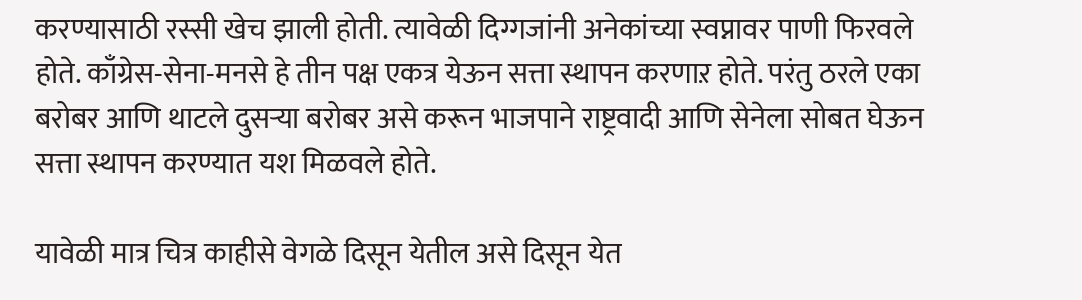करण्यासाठी रस्सी खेच झाली होती. त्यावेळी दिग्गजांनी अनेकांच्या स्वप्नावर पाणी फिरवले होते. काँग्रेस-सेना-मनसे हे तीन पक्ष एकत्र येऊन सत्ता स्थापन करणाऱ होते. परंतु ठरले एका बरोबर आणि थाटले दुसऱ्या बरोबर असे करून भाजपाने राष्ट्रवादी आणि सेनेला सोबत घेऊन सत्ता स्थापन करण्यात यश मिळवले होते.

यावेळी मात्र चित्र काहीसे वेगळे दिसून येतील असे दिसून येत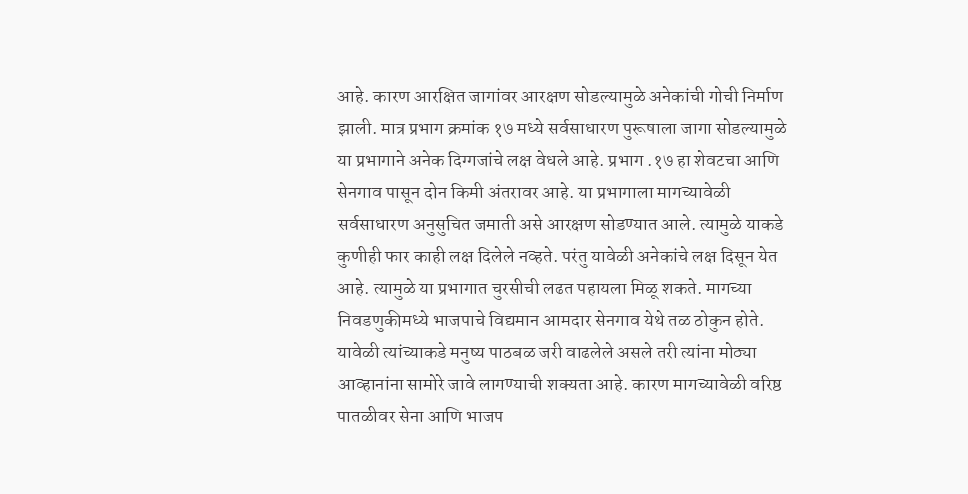आहे. कारण आरक्षित जागांवर आरक्षण सोडल्यामुळे अनेकांची गोची निर्माण झाली. मात्र प्रभाग क्रमांक १७ मध्ये सर्वसाधारण पुरूषाला जागा सोडल्यामुळे या प्रभागाने अनेक दिग्गजांचे लक्ष वेधले आहे. प्रभाग .१७ हा शेवटचा आणि सेनगाव पासून दोन किमी अंतरावर आहे. या प्रभागाला मागच्यावेळी सर्वसाधारण अनुसुचित जमाती असे आरक्षण सोडण्यात आले. त्यामुळे याकडे कुणीही फार काही लक्ष दिलेले नव्हते. परंतु यावेळी अनेकांचे लक्ष दिसून येत आहे. त्यामुळे या प्रभागात चुरसीची लढत पहायला मिळू शकते. मागच्या निवडणुकीमध्ये भाजपाचे विद्यमान आमदार सेनगाव येथे तळ ठोकुन होते. यावेळी त्यांच्याकडे मनुष्य पाठबळ जरी वाढलेले असले तरी त्यांना मोठ्या आव्हानांना सामोरे जावे लागण्याची शक्यता आहे. कारण मागच्यावेळी वरिष्ठ पातळीवर सेना आणि भाजप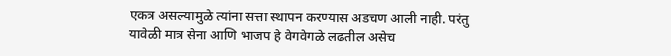एकत्र असल्यामुळे त्यांना सत्ता स्थापन करण्यास अडचण आली नाही. परंतु यावेळी मात्र सेना आणि भाजप हे वेगवेगळे लढतील असेच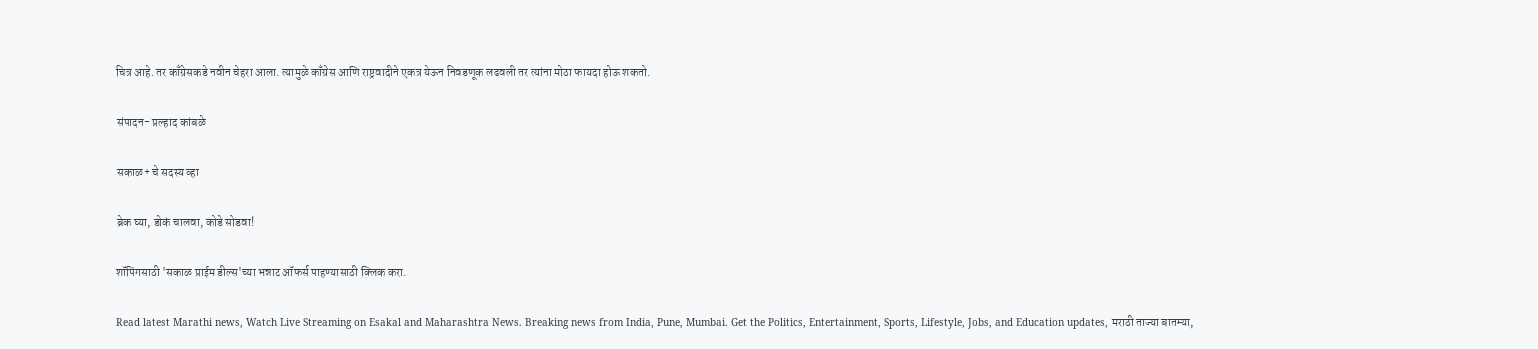चित्र आहे. तर काँग्रेसकडे नवीन चेहरा आला. त्यामुळे काँग्रेस आणि राष्ट्रवादीने एकत्र येऊन निवडणूक लढवली तर त्यांना मोठा फायदा होऊ शकतो.

संपादन- प्रल्हाद कांबळे

सकाळ+ चे सदस्य व्हा

ब्रेक घ्या, डोकं चालवा, कोडे सोडवा!

शॉपिंगसाठी 'सकाळ प्राईम डील्स'च्या भन्नाट ऑफर्स पाहण्यासाठी क्लिक करा.

Read latest Marathi news, Watch Live Streaming on Esakal and Maharashtra News. Breaking news from India, Pune, Mumbai. Get the Politics, Entertainment, Sports, Lifestyle, Jobs, and Education updates, मराठी ताज्या बातम्या,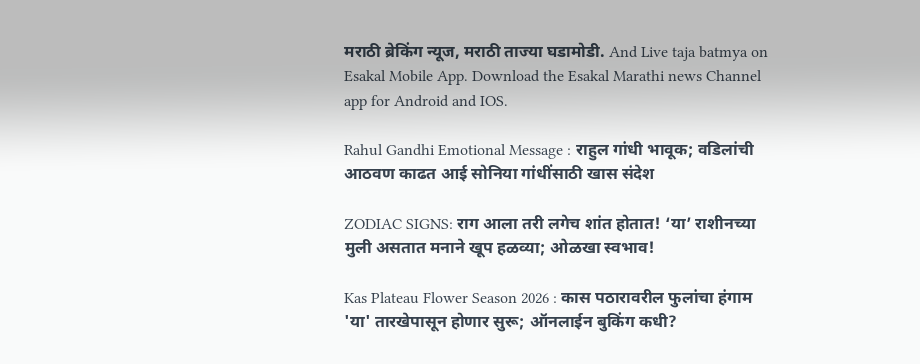मराठी ब्रेकिंग न्यूज, मराठी ताज्या घडामोडी. And Live taja batmya on Esakal Mobile App. Download the Esakal Marathi news Channel app for Android and IOS.

Rahul Gandhi Emotional Message : राहुल गांधी भावूक; वडिलांची आठवण काढत आई सोनिया गांधींसाठी खास संदेश

ZODIAC SIGNS: राग आला तरी लगेच शांत होतात! ‘या’ राशीनच्या मुली असतात मनाने खूप हळव्या; ओळखा स्वभाव!

Kas Plateau Flower Season 2026 : कास पठारावरील फुलांचा हंगाम 'या' तारखेपासून होणार सुरू; ऑनलाईन बुकिंग कधी?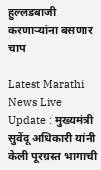हुल्लडबाजी करणाऱ्यांना बसणार चाप

Latest Marathi News Live Update : मुख्यमंत्री सुवेंदू अधिकारी यांनी केली पूरग्रस्त भागाची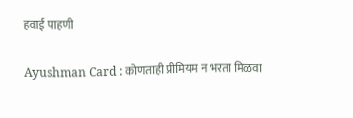हवाई पाहणी

Ayushman Card : कोणताही प्रीमियम न भरता मिळवा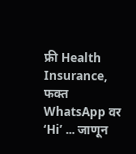फ्री Health Insurance, फक्त WhatsApp वर ‘Hi’ ... जाणून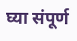घ्या संपूर्ण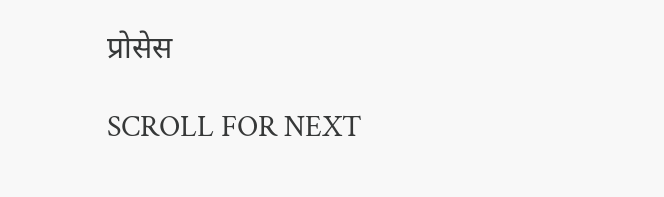प्रोसेस

SCROLL FOR NEXT